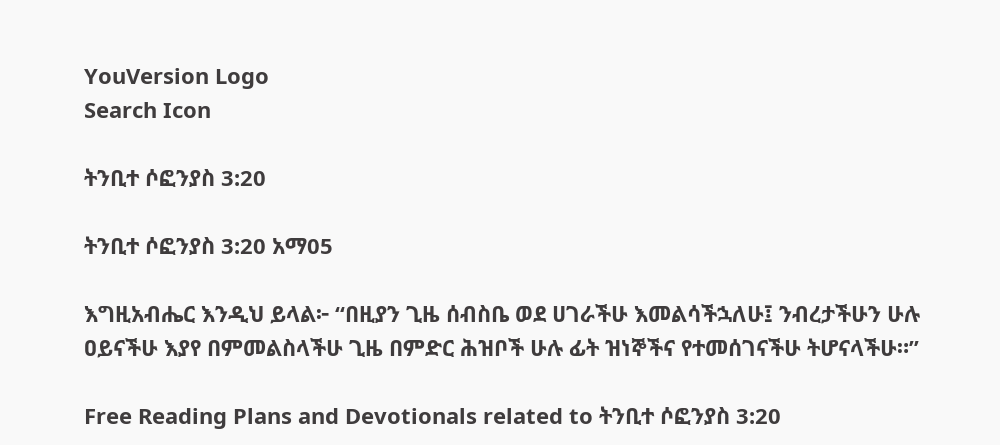YouVersion Logo
Search Icon

ትንቢተ ሶፎንያስ 3:20

ትንቢተ ሶፎንያስ 3:20 አማ05

እግዚአብሔር እንዲህ ይላል፦ “በዚያን ጊዜ ሰብስቤ ወደ ሀገራችሁ እመልሳችኋለሁ፤ ንብረታችሁን ሁሉ ዐይናችሁ እያየ በምመልስላችሁ ጊዜ በምድር ሕዝቦች ሁሉ ፊት ዝነኞችና የተመሰገናችሁ ትሆናላችሁ።”

Free Reading Plans and Devotionals related to ትንቢተ ሶፎንያስ 3:20